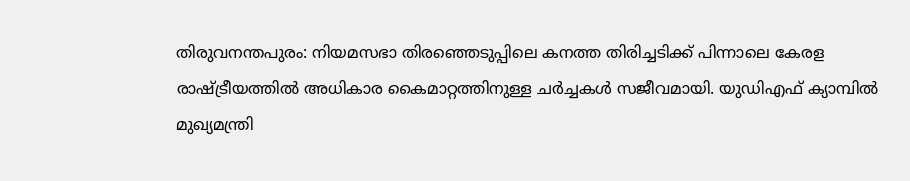തിരുവനന്തപുരം: നിയമസഭാ തിരഞ്ഞെടുപ്പിലെ കനത്ത തിരിച്ചടിക്ക് പിന്നാലെ കേരള രാഷ്ട്രീയത്തിൽ അധികാര കൈമാറ്റത്തിനുള്ള ചർച്ചകൾ സജീവമായി. യുഡിഎഫ് ക്യാമ്പിൽ മുഖ്യമന്ത്രി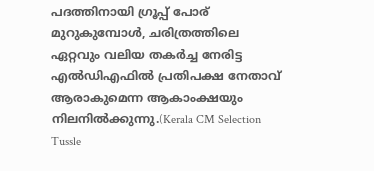പദത്തിനായി ഗ്രൂപ്പ് പോര് മുറുകുമ്പോൾ, ചരിത്രത്തിലെ ഏറ്റവും വലിയ തകർച്ച നേരിട്ട എൽഡിഎഫിൽ പ്രതിപക്ഷ നേതാവ് ആരാകുമെന്ന ആകാംക്ഷയും നിലനിൽക്കുന്നു.(Kerala CM Selection Tussle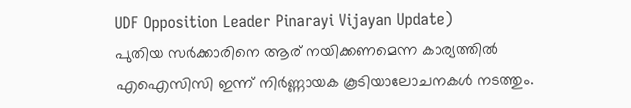UDF Opposition Leader Pinarayi Vijayan Update)
പുതിയ സർക്കാരിനെ ആര് നയിക്കണമെന്ന കാര്യത്തിൽ എഐസിസി ഇന്ന് നിർണ്ണായക കൂടിയാലോചനകൾ നടത്തും.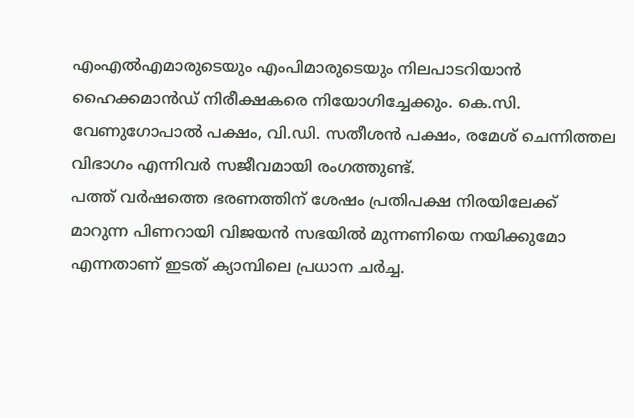എംഎൽഎമാരുടെയും എംപിമാരുടെയും നിലപാടറിയാൻ ഹൈക്കമാൻഡ് നിരീക്ഷകരെ നിയോഗിച്ചേക്കും. കെ.സി. വേണുഗോപാൽ പക്ഷം, വി.ഡി. സതീശൻ പക്ഷം, രമേശ് ചെന്നിത്തല വിഭാഗം എന്നിവർ സജീവമായി രംഗത്തുണ്ട്.
പത്ത് വർഷത്തെ ഭരണത്തിന് ശേഷം പ്രതിപക്ഷ നിരയിലേക്ക് മാറുന്ന പിണറായി വിജയൻ സഭയിൽ മുന്നണിയെ നയിക്കുമോ എന്നതാണ് ഇടത് ക്യാമ്പിലെ പ്രധാന ചർച്ച.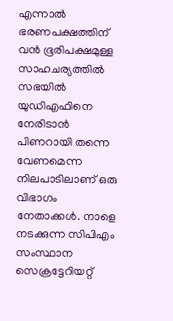എന്നാൽ ഭരണപക്ഷത്തിന് വൻ ഭൂരിപക്ഷമുള്ള സാഹചര്യത്തിൽ സഭയിൽ യുഡിഎഫിനെ നേരിടാൻ പിണറായി തന്നെ വേണമെന്ന നിലപാടിലാണ് ഒരു വിഭാഗം നേതാക്കൾ. നാളെ നടക്കുന്ന സിപിഎം സംസ്ഥാന സെക്രട്ടേറിയറ്റ്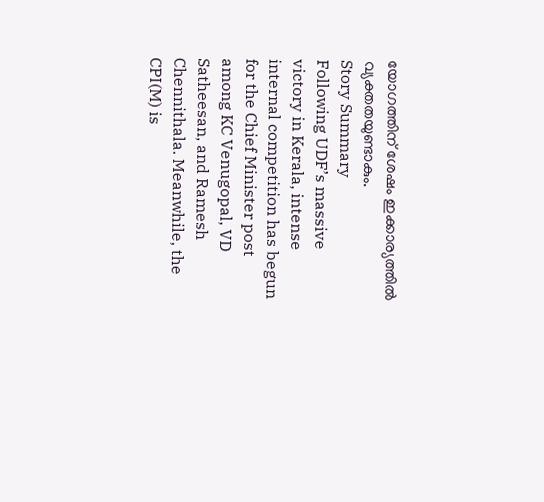യോഗത്തിന് ശേഷം ഇക്കാര്യത്തിൽ വ്യക്തതയുണ്ടാകും.
Story Summary
Following UDF’s massive victory in Kerala, intense internal competition has begun for the Chief Minister post among KC Venugopal, VD Satheesan, and Ramesh Chennithala. Meanwhile, the CPI(M) is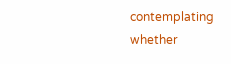contemplating whether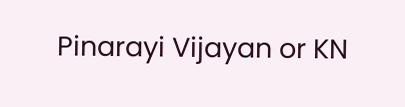Pinarayi Vijayan or KN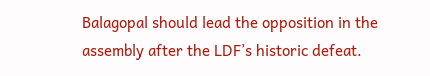Balagopal should lead the opposition in the assembly after the LDF’s historic defeat.